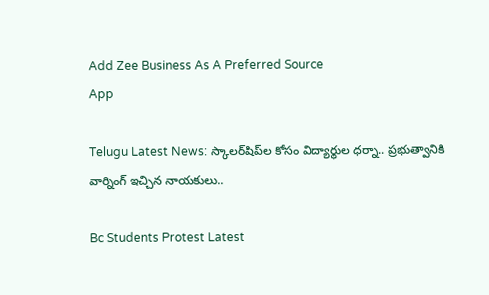Add Zee Business As A Preferred Source
App

Telugu Latest News: స్కాలర్‌షిప్‌ల కోసం విద్యార్థుల ధర్నా.. ప్రభుత్వానికి వార్నింగ్‌ ఇచ్చిన నాయకులు..

Bc Students Protest Latest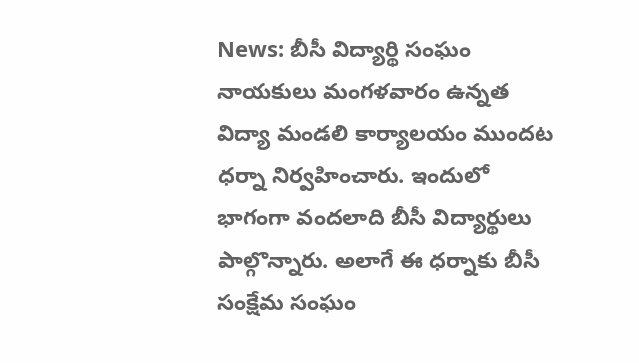News: బీసీ విద్యార్థి సంఘం నాయకులు మంగళవారం ఉన్నత విద్యా మండలి కార్యాలయం ముందట ధర్నా నిర్వహించారు. ఇందులో భాగంగా వందలాది బీసీ విద్యార్థులు పాల్గొన్నారు. అలాగే ఈ ధర్నాకు బీసీ సంక్షేమ సంఘం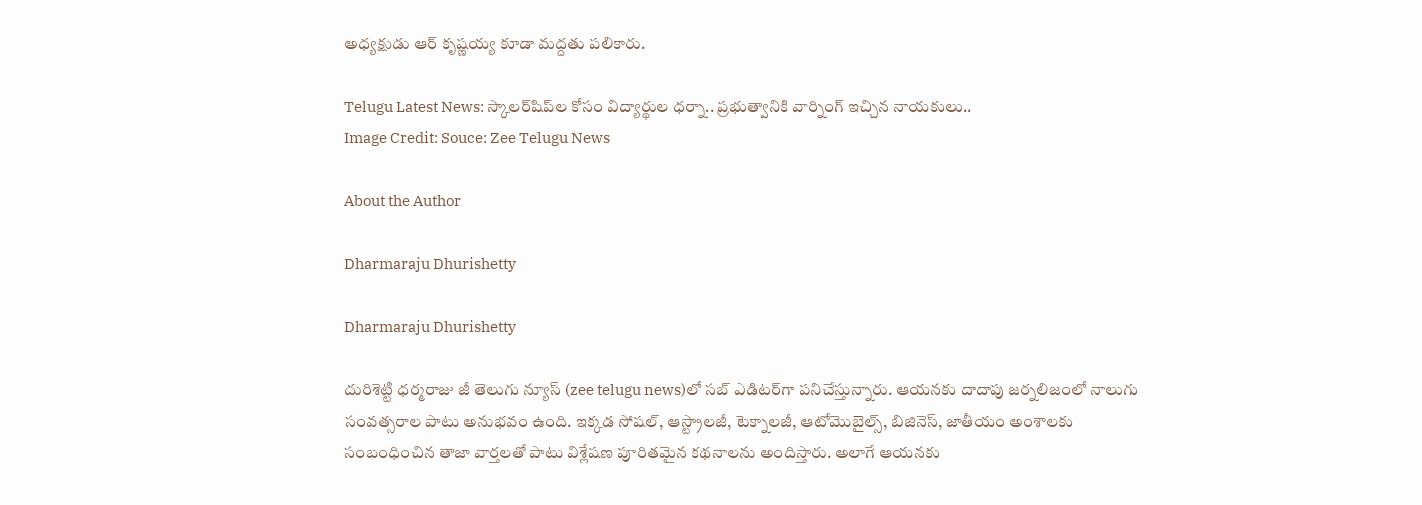అధ్యక్షుడు ఆర్ కృష్ణయ్య కూడా మద్దతు పలికారు.

Telugu Latest News: స్కాలర్‌షిప్‌ల కోసం విద్యార్థుల ధర్నా.. ప్రభుత్వానికి వార్నింగ్‌ ఇచ్చిన నాయకులు..
Image Credit: Souce: Zee Telugu News

About the Author

Dharmaraju Dhurishetty

Dharmaraju Dhurishetty

దురిశెట్టి ధర్మరాజు జీ తెలుగు న్యూస్ (zee telugu news)లో సబ్ ఎడిటర్‌గా పనిచేస్తున్నారు. ఆయనకు దాదాపు జర్నలిజంలో నాలుగు సంవత్సరాల పాటు అనుభవం ఉంది. ఇక్కడ సోషల్, ఆస్ట్రాలజీ, టెక్నాలజీ, ఆటోమొబైల్స్‌, బిజినెస్, జాతీయం అంశాలకు సంబంధించిన తాజా వార్తలతో పాటు విశ్లేషణ పూరితమైన కథనాలను అందిస్తారు. అలాగే ఆయనకు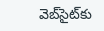వెబ్‌సైట్‌కు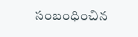సంబంధించిన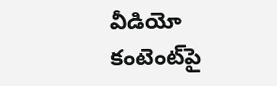వీడియో కంటెంట్‌పై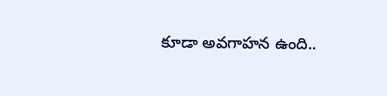కూడా అవగాహన ఉంది..